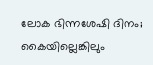ലോക ഭിന്നശേഷി ദിനം; കൈയില്ലെങ്കിലും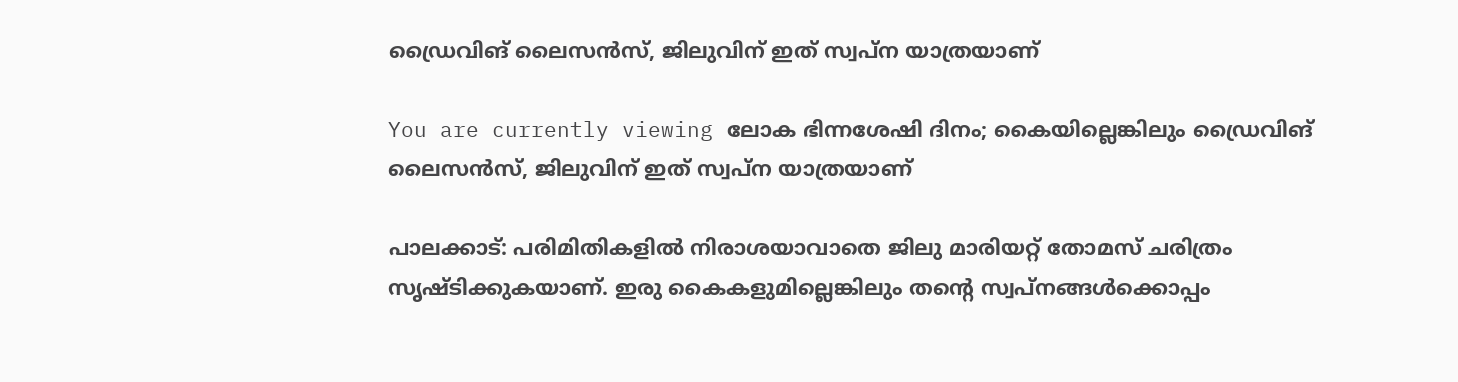ഡ്രൈവിങ് ലൈസൻസ്, ജിലുവിന് ഇത് സ്വപ്‌ന യാത്രയാണ്

You are currently viewing ലോക ഭിന്നശേഷി ദിനം; കൈയില്ലെങ്കിലും ഡ്രൈവിങ് ലൈസൻസ്, ജിലുവിന് ഇത് സ്വപ്‌ന യാത്രയാണ്

പാലക്കാട്: പരിമിതികളില്‍ നിരാശയാവാതെ ജിലു മാരിയറ്റ് തോമസ് ചരിത്രം സൃഷ്ടിക്കുകയാണ്. ഇരു കൈകളുമില്ലെങ്കിലും തൻ്റെ സ്വപ്‌നങ്ങള്‍ക്കൊപ്പം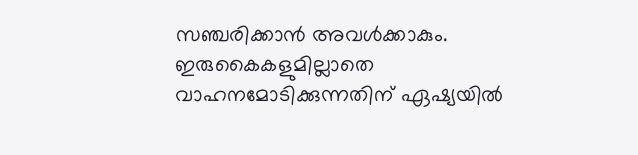സഞ്ചരിക്കാൻ അവള്‍ക്കാകും. ഇരുകൈകളുമില്ലാതെ വാഹനമോടിക്കുന്നതിന് ഏഷ്യയില്‍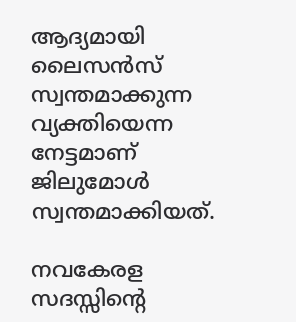ആദ്യമായി ലൈസന്‍സ് സ്വന്തമാക്കുന്ന വ്യക്തിയെന്ന നേട്ടമാണ് ജിലുമോള്‍ സ്വന്തമാക്കിയത്.

നവകേരള സദസ്സിൻ്റെ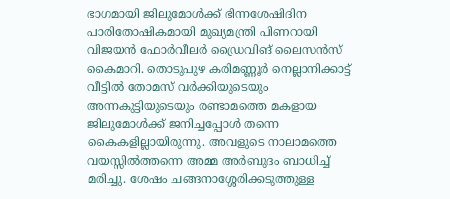ഭാഗമായി ജിലുമോള്‍ക്ക് ഭിന്നശേഷിദിന പാരിതോഷികമായി മുഖ്യമന്ത്രി പിണറായി വിജയൻ ഫോര്‍വീലര്‍ ഡ്രൈവിങ് ലൈസൻസ് കൈമാറി. തൊടുപുഴ കരിമണ്ണൂര്‍ നെല്ലാനിക്കാട്ട് വീട്ടില്‍ തോമസ് വര്‍ക്കിയുടെയും അന്നകുട്ടിയുടെയും രണ്ടാമത്തെ മകളായ ജിലുമോള്‍ക്ക് ജനിച്ചപ്പോള്‍ തന്നെ കൈകളില്ലായിരുന്നു. അവളുടെ നാലാമത്തെ വയസ്സില്‍ത്തന്നെ അമ്മ അര്‍ബുദം ബാധിച്ച്‌ മരിച്ചു. ശേഷം ചങ്ങനാശ്ശേരിക്കടുത്തുള്ള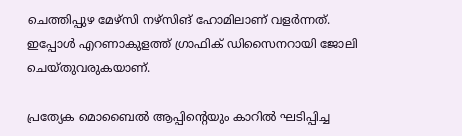ചെത്തിപ്പുഴ മേഴ്‌സി നഴ്‌സിങ് ഹോമിലാണ് വളര്‍ന്നത്. ഇപ്പോള്‍ എറണാകുളത്ത് ഗ്രാഫിക് ഡിസൈനറായി ജോലി ചെയ്‌തുവരുകയാണ്.

പ്രത്യേക മൊബൈല്‍ ആപ്പിൻ്റെയും കാറില്‍ ഘടിപ്പിച്ച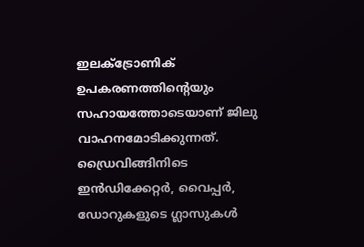ഇലക്‌ട്രോണിക് ഉപകരണത്തിൻ്റെയും സഹായത്തോടെയാണ് ജിലു വാഹനമോടിക്കുന്നത്. ഡ്രൈവിങ്ങിനിടെ ഇൻഡിക്കേറ്റര്‍, വൈപ്പര്‍, ഡോറുകളുടെ ഗ്ലാസുകള്‍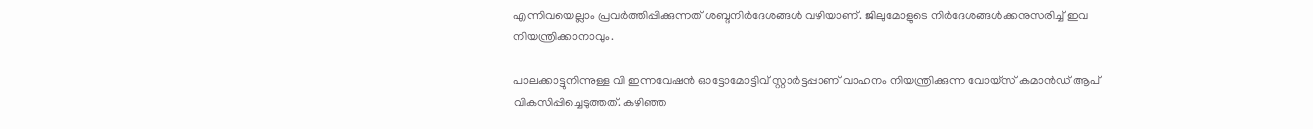എന്നിവയെല്ലാം പ്രവര്‍ത്തിപ്പിക്കുന്നത് ശബ്ദനിര്‍ദേശങ്ങള്‍ വഴിയാണ്. ജിലുമോളുടെ നിര്‍ദേശങ്ങള്‍ക്കനുസരിച്ച്‌ ഇവ നിയന്ത്രിക്കാനാവും.

പാലക്കാട്ടുനിന്നുള്ള വി ഇന്നവേഷന്‍ ഓട്ടോമോട്ടിവ് സ്റ്റാര്‍ട്ടപ്പാണ് വാഹനം നിയന്ത്രിക്കുന്ന വോയ്‌സ് കമാൻഡ് ആപ് വികസിപ്പിച്ചെടുത്തത്. കഴിഞ്ഞ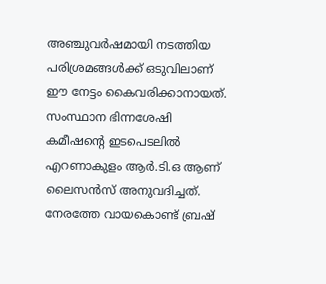അഞ്ചുവര്‍ഷമായി നടത്തിയ പരിശ്രമങ്ങള്‍ക്ക് ഒടുവിലാണ് ഈ നേട്ടം കൈവരിക്കാനായത്. സംസ്ഥാന ഭിന്നശേഷി കമീഷൻ്റെ ഇടപെടലില്‍ എറണാകുളം ആര്‍.ടി.ഒ ആണ് ലൈസന്‍സ് അനുവദിച്ചത്. നേരത്തേ വായകൊണ്ട് ബ്രഷ്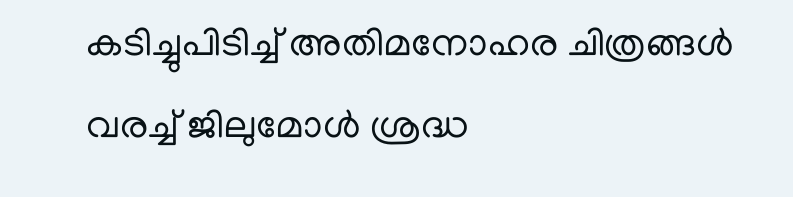കടിച്ചുപിടിച്ച്‌ അതിമനോഹര ചിത്രങ്ങള്‍ വരച്ച്‌ ജിലുമോള്‍ ശ്രദ്ധ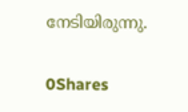നേടിയിരുന്നു.

0Shares